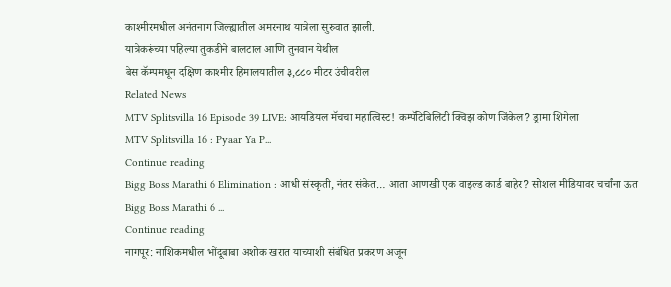काश्मीरमधील अनंतनाग जिल्ह्यातील अमरनाथ यात्रेला सुरुवात झाली.
यात्रेकरूंच्या पहिल्या तुकडीने बालटाल आणि तुनवान येथील
बेस कॅम्पमधून दक्षिण काश्मीर हिमालयातील ३,८८० मीटर उंचीवरील
Related News
MTV Splitsvilla 16 Episode 39 LIVE: आयडियल मॅचचा महात्विस्ट! कम्पॅटिबिलिटी क्विझ कोण जिंकेल? ड्रामा शिगेला
MTV Splitsvilla 16 : Pyaar Ya P...
Continue reading
Bigg Boss Marathi 6 Elimination : आधी संस्कृती, नंतर संकेत… आता आणखी एक वाइल्ड कार्ड बाहेर? सोशल मीडियावर चर्चांना ऊत
Bigg Boss Marathi 6 ...
Continue reading
नागपूर: नाशिकमधील भोंदूबाबा अशोक खरात याच्याशी संबंधित प्रकरण अजून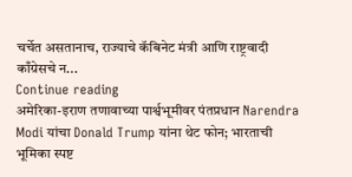चर्चेत असतानाच, राज्याचे कॅबिनेट मंत्री आणि राष्ट्रवादी काँग्रेसचे न...
Continue reading
अमेरिका-इराण तणावाच्या पार्श्वभूमीवर पंतप्रधान Narendra Modi यांचा Donald Trump यांना थेट फोन; भारताची भूमिका स्पष्ट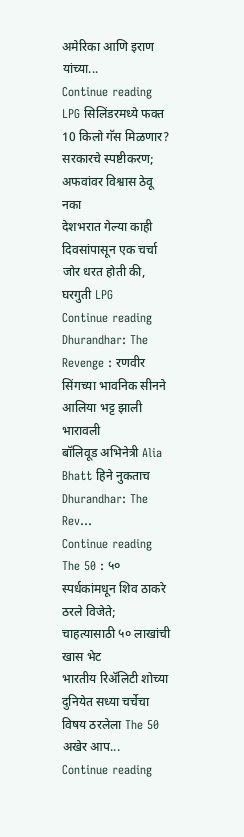अमेरिका आणि इराण यांच्या...
Continue reading
LPG सिलिंडरमध्ये फक्त 10 किलो गॅस मिळणार? सरकारचे स्पष्टीकरण; अफवांवर विश्वास ठेवू नका
देशभरात गेल्या काही दिवसांपासून एक चर्चा जोर धरत होती की, घरगुती LPG
Continue reading
Dhurandhar: The Revenge : रणवीर सिंगच्या भावनिक सीनने आलिया भट्ट झाली भारावली
बॉलिवूड अभिनेत्री Alia Bhatt हिने नुकताच Dhurandhar: The Rev...
Continue reading
The 50 : ५० स्पर्धकांमधून शिव ठाकरे ठरले विजेते; चाहत्यासाठी ५० लाखांची खास भेट
भारतीय रिॲलिटी शोच्या दुनियेत सध्या चर्चेचा विषय ठरलेला The 50 अखेर आप...
Continue reading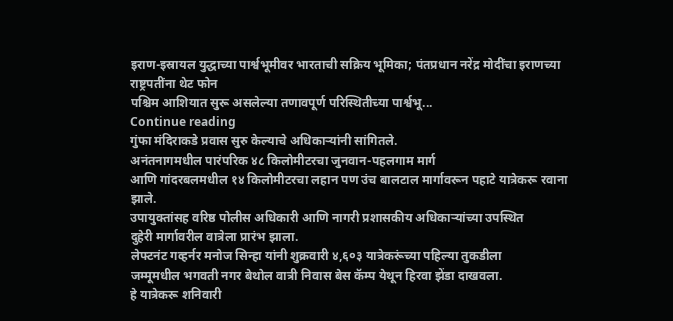इराण-इस्रायल युद्धाच्या पार्श्वभूमीवर भारताची सक्रिय भूमिका; पंतप्रधान नरेंद्र मोदींचा इराणच्या राष्ट्रपतींना थेट फोन
पश्चिम आशियात सुरू असलेल्या तणावपूर्ण परिस्थितीच्या पार्श्वभू...
Continue reading
गुंफा मंदिराकडे प्रवास सुरु केल्याचे अधिकाऱ्यांनी सांगितले.
अनंतनागमधील पारंपरिक ४८ किलोमीटरचा जुनवान-पहलगाम मार्ग
आणि गांदरबलमधील १४ किलोमीटरचा लहान पण उंच बालटाल मार्गावरून पहाटे यात्रेकरू रवाना झाले.
उपायुक्तांसह वरिष्ठ पोलीस अधिकारी आणि नागरी प्रशासकीय अधिकाऱ्यांच्या उपस्थित
दुहेरी मार्गावरील वात्रेला प्रारंभ झाला.
लेफ्टनंट गव्हर्नर मनोज सिन्हा यांनी शुक्रवारी ४,६०३ यात्रेकरूंच्या पहिल्या तुकडीला
जम्मूमधील भगवती नगर बेथोल वात्री निवास बेस कॅम्प येथून हिरवा झेंडा दाखवला.
हे यात्रेकरू शनिवारी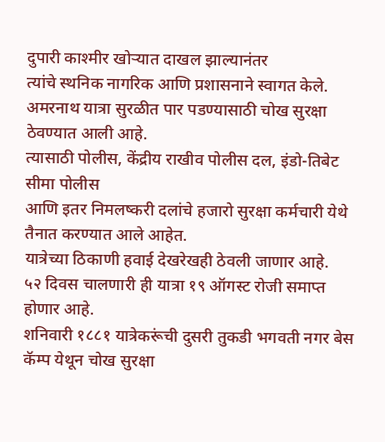दुपारी काश्मीर खोऱ्यात दाखल झाल्यानंतर
त्यांचे स्थनिक नागरिक आणि प्रशासनाने स्वागत केले.
अमरनाथ यात्रा सुरळीत पार पडण्यासाठी चोख सुरक्षा ठेवण्यात आली आहे.
त्यासाठी पोलीस, केंद्रीय राखीव पोलीस दल, इंडो-तिबेट सीमा पोलीस
आणि इतर निमलष्करी दलांचे हजारो सुरक्षा कर्मचारी येथे तैनात करण्यात आले आहेत.
यात्रेच्या ठिकाणी हवाई देखरेखही ठेवली जाणार आहे.
५२ दिवस चालणारी ही यात्रा १९ ऑगस्ट रोजी समाप्त होणार आहे.
शनिवारी १८८१ यात्रेकरूंची दुसरी तुकडी भगवती नगर बेस कॅम्प येथून चोख सुरक्षा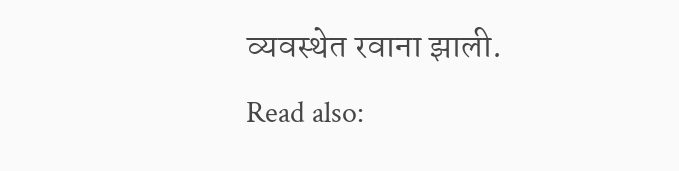व्यवस्थेत रवाना झाली.
Read also: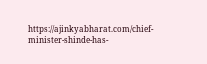https://ajinkyabharat.com/chief-minister-shinde-has-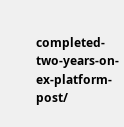completed-two-years-on-ex-platform-post/